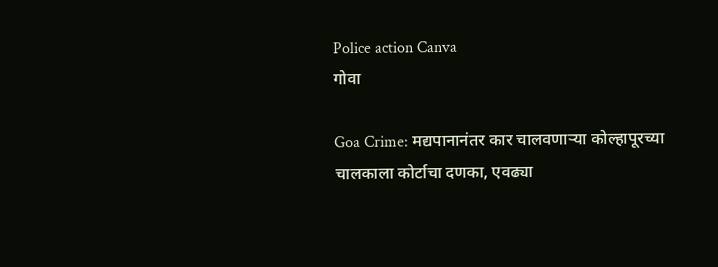Police action Canva
गोवा

Goa Crime: मद्यपानानंतर कार चालवणाऱ्या कोल्हापूरच्या चालकाला कोर्टाचा दणका, एवढ्या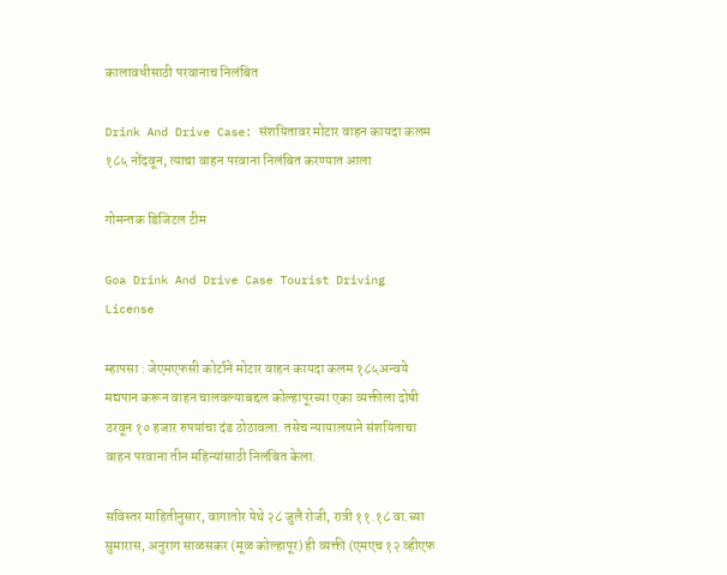कालावधीसाठी परवानाच निलंबित

Drink And Drive Case: संशयितावर मोटार वाहन कायदा कलम १८५ नोंदवून, त्याचा वाहन परवाना निलंबित करण्यात आला

गोमन्तक डिजिटल टीम

Goa Drink And Drive Case Tourist Driving License

म्हापसा : जेएमएफसी कोर्टाने मोटार वाहन कायदा कलम १८५अन्वये मद्यपान करून वाहन चालवल्याबद्दल कोल्हापूरच्या एका व्यक्तीला दोषी ठरवून १० हजार रुपयांचा दंड ठोठावला. तसेच न्यायालयाने संशयिताचा वाहन परवाना तीन महिन्यांसाठी निलंबित केला.

सविस्तर माहितीनुसार, वागातोर येथे २८ जुलै रोजी, रात्री ११.१८ वा.च्या सुमारास, अनुराग साळसकर (मूळ कोल्हापूर) ही व्यक्ती (एमएच १२ व्हीएफ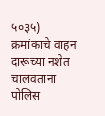५०३५) क्रमांकाचे वाहन दारूच्या नशेत चालवताना पोलिस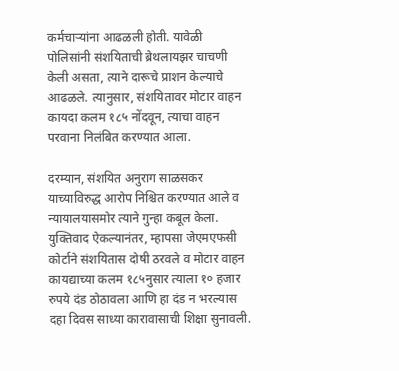कर्मचाऱ्यांना आढळली होती. यावेळी पोलिसांनी संशयिताची ब्रेथलायझर चाचणी केली असता, त्याने दारूचे प्राशन केल्याचे आढळले. त्यानुसार, संशयितावर मोटार वाहन कायदा कलम १८५ नोंदवून, त्याचा वाहन परवाना निलंबित करण्यात आला.

दरम्यान, संशयित अनुराग साळसकर याच्याविरुद्ध आरोप निश्चित करण्यात आले व न्यायालयासमोर त्याने गुन्हा कबूल केला. युक्तिवाद ऐकल्यानंतर, म्हापसा जेएमएफसी कोर्टाने संशयितास दोषी ठरवले व मोटार वाहन कायद्याच्या कलम १८५नुसार त्याला १० हजार रुपये दंड ठोठावला आणि हा दंड न भरल्यास दहा दिवस साध्या कारावासाची शिक्षा सुनावली.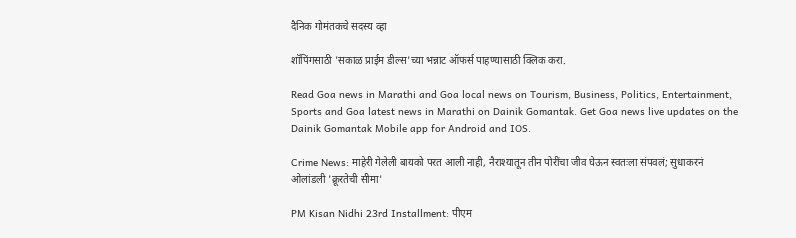दैनिक गोमंतकचे सदस्य व्हा

शॉपिंगसाठी 'सकाळ प्राईम डील्स'च्या भन्नाट ऑफर्स पाहण्यासाठी क्लिक करा.

Read Goa news in Marathi and Goa local news on Tourism, Business, Politics, Entertainment, Sports and Goa latest news in Marathi on Dainik Gomantak. Get Goa news live updates on the Dainik Gomantak Mobile app for Android and IOS.

Crime News: माहेरी गेलेली बायको परत आली नाही, नैराश्यातून तीन पोरींचा जीव घेऊन स्वतःला संपवलं; सुधाकरनं ओलांडली 'क्रूरतेची सीमा'

PM Kisan Nidhi 23rd Installment: पीएम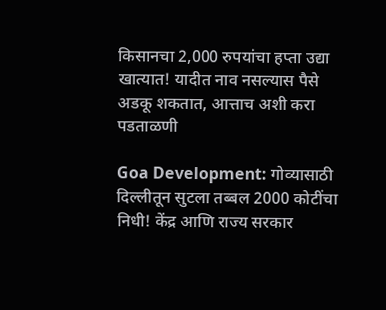किसानचा 2,000 रुपयांचा हप्ता उद्या खात्यात! यादीत नाव नसल्यास पैसे अडकू शकतात, आत्ताच अशी करा पडताळणी

Goa Development: गोव्यासाठी दिल्लीतून सुटला तब्बल 2000 कोटींचा निधी! केंद्र आणि राज्य सरकार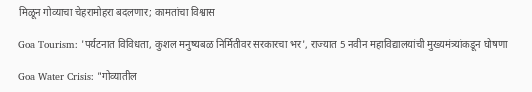मिळून गोव्याचा चेहरामोहरा बदलणार; कामतांचा विश्वास

Goa Tourism: 'पर्यटनात विविधता, कुशल मनुष्यबळ निर्मितीवर सरकारचा भर', राज्यात 5 नवीन महाविद्यालयांची मुख्यमंत्र्यांकडून घोषणा

Goa Water Crisis: "गोव्यातील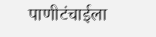पाणीटंचाईला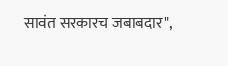सावंत सरकारच जबाबदार",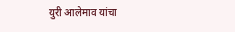युरी आलेमाव यांचा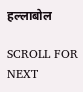हल्लाबोल

SCROLL FOR NEXT